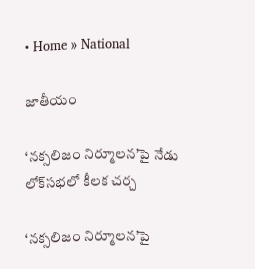• Home » National

జాతీయం

‘నక్సలిజం నిర్మూలన’పై నేడు లోక్‌సభలో కీలక చర్చ

‘నక్సలిజం నిర్మూలన’పై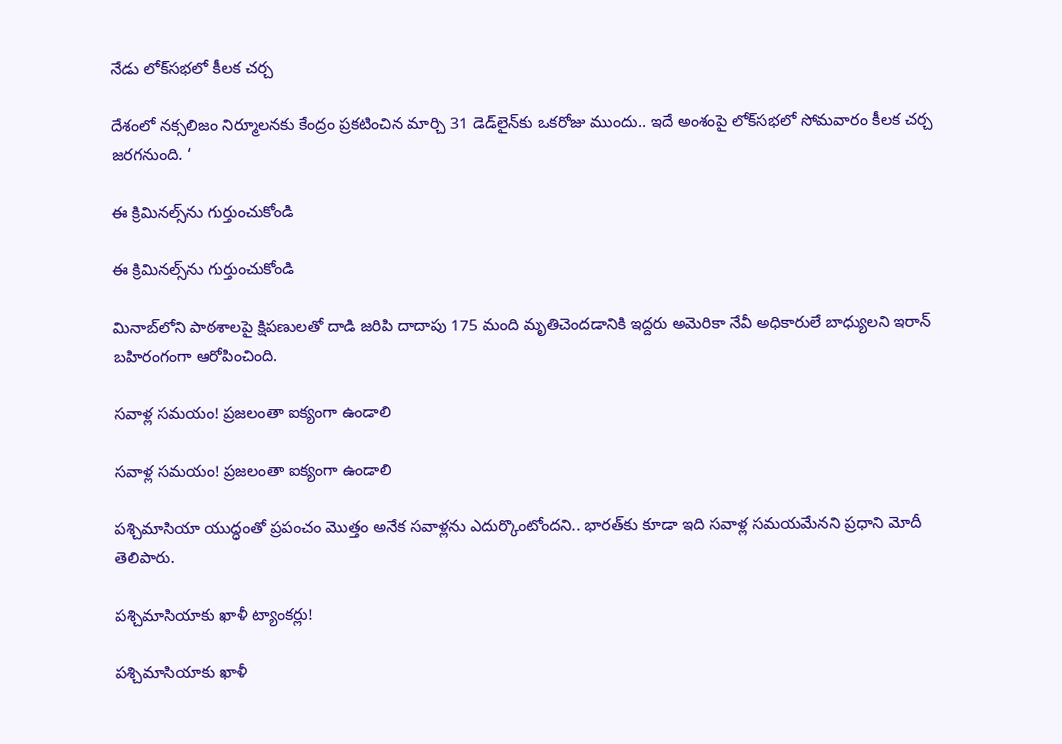నేడు లోక్‌సభలో కీలక చర్చ

దేశంలో నక్సలిజం నిర్మూలనకు కేంద్రం ప్రకటించిన మార్చి 31 డెడ్‌లైన్‌కు ఒకరోజు ముందు.. ఇదే అంశంపై లోక్‌సభలో సోమవారం కీలక చర్చ జరగనుంది. ‘

ఈ క్రిమినల్స్‌ను గుర్తుంచుకోండి

ఈ క్రిమినల్స్‌ను గుర్తుంచుకోండి

మినాబ్‌లోని పాఠశాలపై క్షిపణులతో దాడి జరిపి దాదాపు 175 మంది మృతిచెందడానికి ఇద్దరు అమెరికా నేవీ అధికారులే బాధ్యులని ఇరాన్‌ బహిరంగంగా ఆరోపించింది.

సవాళ్ల సమయం! ప్రజలంతా ఐక్యంగా ఉండాలి

సవాళ్ల సమయం! ప్రజలంతా ఐక్యంగా ఉండాలి

పశ్చిమాసియా యుద్ధంతో ప్రపంచం మొత్తం అనేక సవాళ్లను ఎదుర్కొంటోందని.. భారత్‌కు కూడా ఇది సవాళ్ల సమయమేనని ప్రధాని మోదీ తెలిపారు.

పశ్చిమాసియాకు ఖాళీ ట్యాంకర్లు!

పశ్చిమాసియాకు ఖాళీ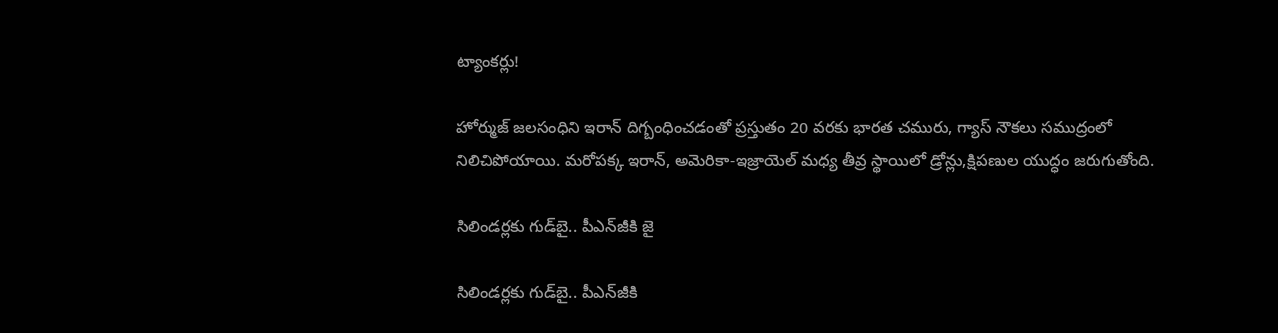ట్యాంకర్లు!

హోర్ముజ్‌ జలసంధిని ఇరాన్‌ దిగ్బంధించడంతో ప్రస్తుతం 20 వరకు భారత చమురు, గ్యాస్‌ నౌకలు సముద్రంలో నిలిచిపోయాయి. మరోపక్క ఇరాన్‌, అమెరికా-ఇజ్రాయెల్‌ మధ్య తీవ్ర స్థాయిలో డ్రోన్లు,క్షిపణుల యుద్ధం జరుగుతోంది.

సిలిండర్లకు గుడ్‌బై.. పీఎన్‌జీకి జై

సిలిండర్లకు గుడ్‌బై.. పీఎన్‌జీకి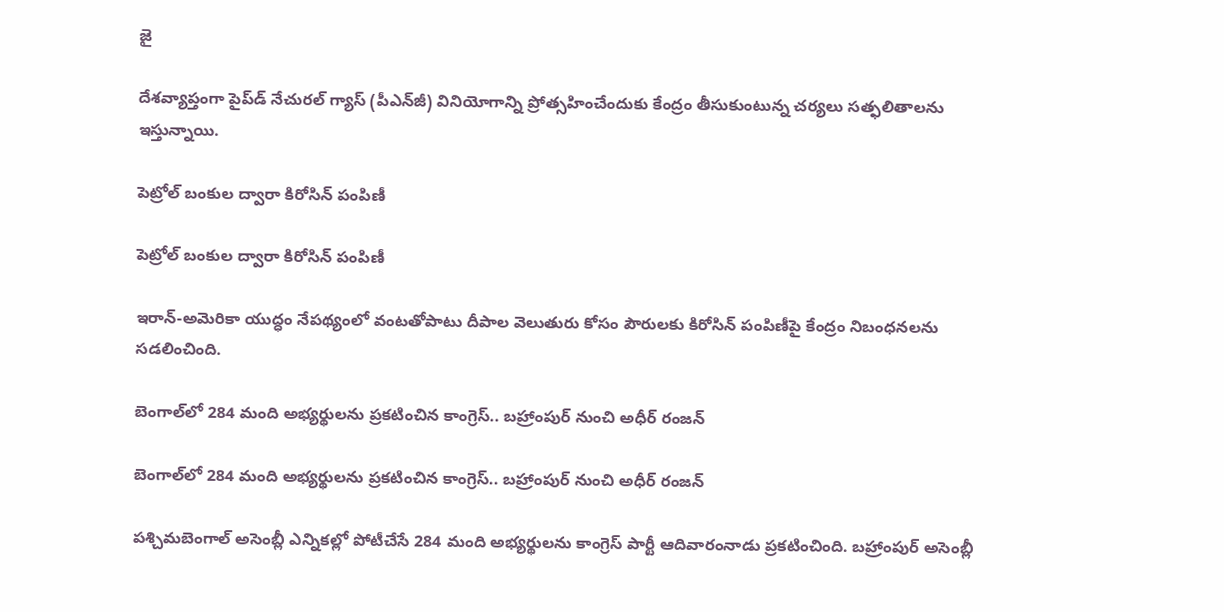జై

దేశవ్యాప్తంగా పైప్‌డ్‌ నేచురల్‌ గ్యాస్‌ (పీఎన్‌జీ) వినియోగాన్ని ప్రోత్సహించేందుకు కేంద్రం తీసుకుంటున్న చర్యలు సత్ఫలితాలను ఇస్తున్నాయి.

పెట్రోల్‌ బంకుల ద్వారా కిరోసిన్‌ పంపిణీ

పెట్రోల్‌ బంకుల ద్వారా కిరోసిన్‌ పంపిణీ

ఇరాన్‌-అమెరికా యుద్ధం నేపథ్యంలో వంటతోపాటు దీపాల వెలుతురు కోసం పౌరులకు కిరోసిన్‌ పంపిణీపై కేంద్రం నిబంధనలను సడలించింది.

బెంగాల్‌లో 284 మంది అభ్యర్థులను ప్రకటించిన కాంగ్రెస్.. బహ్రాంపుర్ నుంచి అధీర్ రంజన్

బెంగాల్‌లో 284 మంది అభ్యర్థులను ప్రకటించిన కాంగ్రెస్.. బహ్రాంపుర్ నుంచి అధీర్ రంజన్

పశ్చిమబెంగాల్ అసెంబ్లీ ఎన్నికల్లో పోటీచేసే 284 మంది అభ్యర్థులను కాంగ్రెస్ పార్టీ ఆదివారంనాడు ప్రకటించింది. బహ్రాంపుర్ అసెంబ్లీ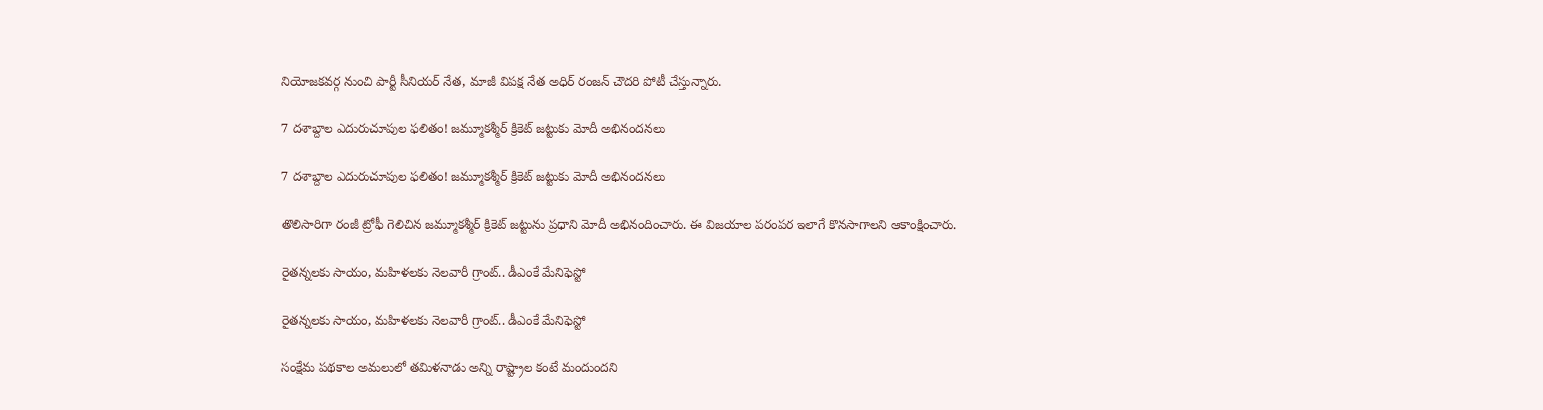నియోజకవర్గ నుంచి పార్టీ సీనియర్ నేత, మాజీ విపక్ష నేత అధిర్ రంజన్ చౌదరి పోటీ చేస్తున్నారు.

7 దశాబ్దాల ఎదురుచూపుల ఫలితం! జమ్మూకశ్మీర్‌ క్రికెట్ జట్టుకు మోదీ అభినందనలు

7 దశాబ్దాల ఎదురుచూపుల ఫలితం! జమ్మూకశ్మీర్‌ క్రికెట్ జట్టుకు మోదీ అభినందనలు

తొలిసారిగా రంజీ ట్రోఫీ గెలిచిన జమ్మూకశ్మీర్ క్రికెట్ జట్టును ప్రధాని మోదీ అభినందించారు. ఈ విజయాల పరంపర ఇలాగే కొనసాగాలని ఆకాంక్షించారు.

రైతన్నలకు సాయం, మహిళలకు నెలవారీ గ్రాంట్.. డీఎంకే మేనిఫెస్టో

రైతన్నలకు సాయం, మహిళలకు నెలవారీ గ్రాంట్.. డీఎంకే మేనిఫెస్టో

సంక్షేమ పథకాల అమలులో తమిళనాడు అన్ని రాష్ట్రాల కంటే మందుందని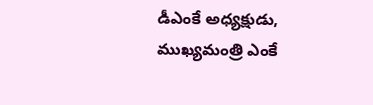డీఎంకే అధ్యక్షుడు, ముఖ్యమంత్రి ఎంకే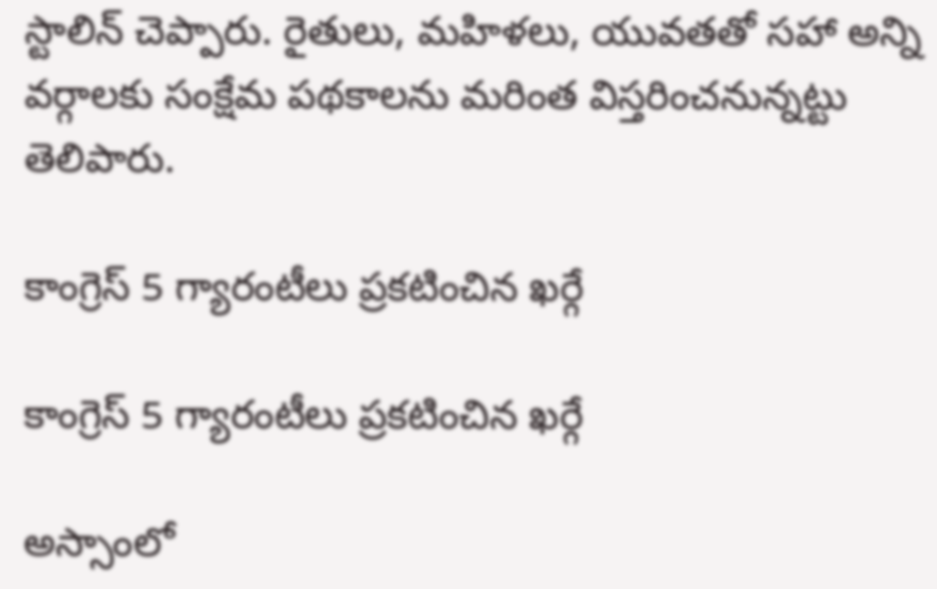స్టాలిన్ చెప్పారు. రైతులు, మహిళలు, యువతతో సహా అన్ని వర్గాలకు సంక్షేమ పథకాలను మరింత విస్తరించనున్నట్టు తెలిపారు.

కాంగ్రెస్ 5 గ్యారంటీలు ప్రకటించిన ఖర్గే

కాంగ్రెస్ 5 గ్యారంటీలు ప్రకటించిన ఖర్గే

అస్సాంలో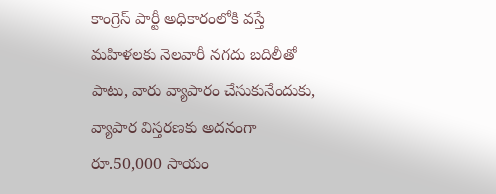కాంగ్రెస్ పార్టీ అధికారంలోకి వస్తే మహిళలకు నెలవారీ నగదు బదిలీతో పాటు, వారు వ్యాపారం చేసుకునేందుకు, వ్యాపార విస్తరణకు అదనంగా రూ.50,000 సాయం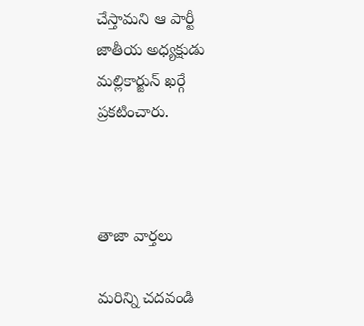చేస్తామని ఆ పార్టీ జాతీయ అధ్యక్షుడు మల్లికార్జున్ ఖర్గే ప్రకటించారు.



తాజా వార్తలు

మరిన్ని చదవండి